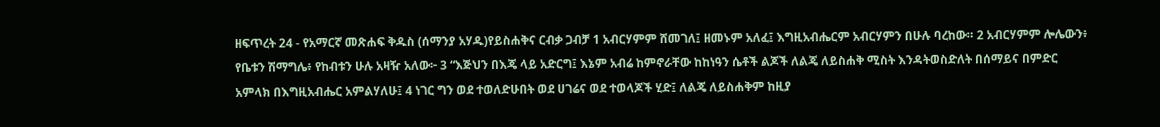ዘፍጥረት 24 - የአማርኛ መጽሐፍ ቅዱስ (ሰማንያ አሃዱ)የይስሐቅና ርብቃ ጋብቻ 1 አብርሃምም ሸመገለ፤ ዘመኑም አለፈ፤ እግዚአብሔርም አብርሃምን በሁሉ ባረከው። 2 አብርሃምም ሎሌውን፥ የቤቱን ሽማግሌ፥ የከብቱን ሁሉ አዛዥ አለው፦ 3 “እጅህን በእጄ ላይ አድርግ፤ እኔም አብሬ ከምኖራቸው ከከነዓን ሴቶች ልጆች ለልጄ ለይስሐቅ ሚስት እንዳትወስድለት በሰማይና በምድር አምላክ በእግዚአብሔር አምልሃለሁ፤ 4 ነገር ግን ወደ ተወለድሁበት ወደ ሀገሬና ወደ ተወላጆች ሂድ፤ ለልጄ ለይስሐቅም ከዚያ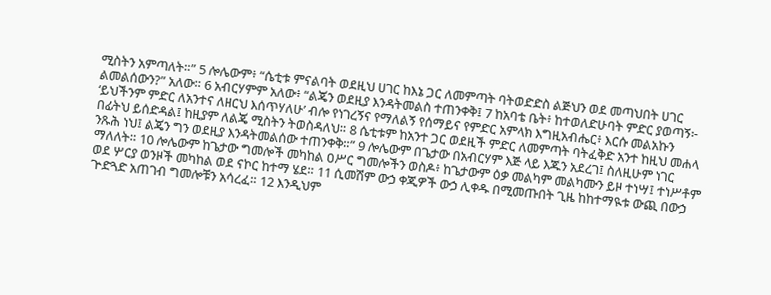ሚስትን አምጣለት።” 5 ሎሌውም፥ “ሴቲቱ ምናልባት ወደዚህ ሀገር ከእኔ ጋር ለመምጣት ባትወድድስ ልጅህን ወደ መጣህበት ሀገር ልመልሰውን?” አለው። 6 አብርሃምም አለው፥ “ልጄን ወደዚያ እንዳትመልስ ተጠንቀቅ፤ 7 ከአባቴ ቤት፥ ከተወለድሁባት ምድር ያወጣኝ፦ ‘ይህችንም ምድር ለአንተና ለዘርህ እሰጥሃለሁ’ ብሎ የነገረኝና የማለልኝ የሰማይና የምድር አምላክ እግዚአብሔር፥ እርሱ መልአኩን በፊትህ ይሰድዳል፤ ከዚያም ለልጄ ሚስትን ትወስዳለህ። 8 ሴቲቱም ከአንተ ጋር ወደዚች ምድር ለመምጣት ባትፈቅድ አንተ ከዚህ መሐላ ንጹሕ ነህ፤ ልጄን ግን ወደዚያ እንዳትመልሰው ተጠንቀቅ።” 9 ሎሌውም በጌታው በአብርሃም እጅ ላይ እጁን አደረገ፤ ስለዚሁም ነገር ማለለት። 10 ሎሌውም ከጌታው ግመሎች መካከል ዐሥር ግመሎችን ወስዶ፥ ከጌታውም ዕቃ መልካም መልካሙን ይዞ ተነሣ፤ ተነሥቶም ወደ ሦርያ ወንዞች መካከል ወደ ናኮር ከተማ ሄደ። 11 ሲመሽም ውኃ ቀጂዎች ውኃ ሊቀዱ በሚመጡበት ጊዜ ከከተማዪቱ ውጪ በውኃ ጕድጓድ አጠገብ ግመሎቹን አሳረፈ። 12 እንዲህም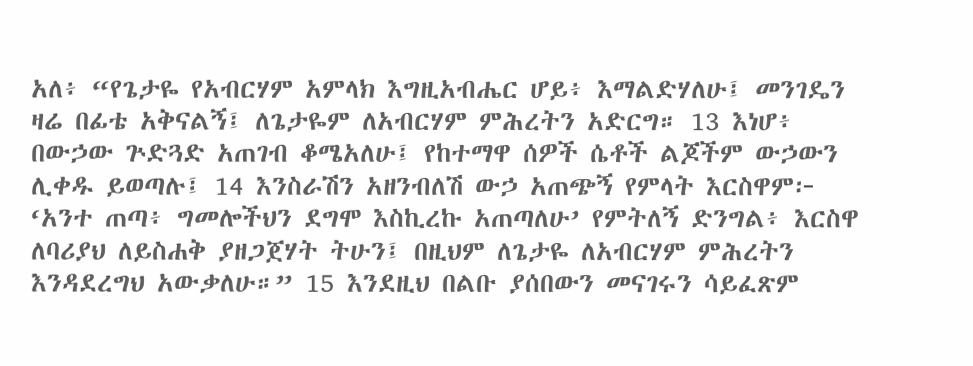አለ፥ “የጌታዬ የአብርሃም አምላክ እግዚአብሔር ሆይ፥ እማልድሃለሁ፤ መንገዴን ዛሬ በፊቴ አቅናልኝ፤ ለጌታዬም ለአብርሃም ምሕረትን አድርግ። 13 እነሆ፥ በውኃው ጕድጓድ አጠገብ ቆሜአለሁ፤ የከተማዋ ሰዎች ሴቶች ልጆችም ውኃውን ሊቀዱ ይወጣሉ፤ 14 እንስራሽን አዘንብለሽ ውኃ አጠጭኝ የምላት እርስዋም፦ ‘አንተ ጠጣ፥ ግመሎችህን ደግሞ እስኪረኩ አጠጣለሁ’ የምትለኝ ድንግል፥ እርስዋ ለባሪያህ ለይስሐቅ ያዘጋጀሃት ትሁን፤ በዚህም ለጌታዬ ለአብርሃም ምሕረትን እንዳደረግህ አውቃለሁ።” 15 እንደዚህ በልቡ ያሰበውን መናገሩን ሳይፈጽም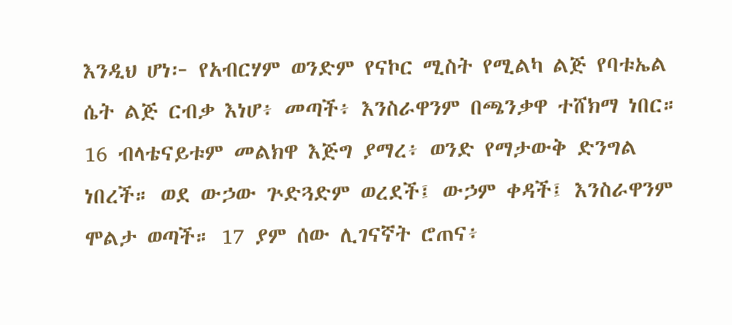እንዲህ ሆነ፦ የአብርሃም ወንድም የናኮር ሚስት የሚልካ ልጅ የባቱኤል ሴት ልጅ ርብቃ እነሆ፥ መጣች፥ እንስራዋንም በጫንቃዋ ተሸክማ ነበር። 16 ብላቴናይቱም መልክዋ እጅግ ያማረ፥ ወንድ የማታውቅ ድንግል ነበረች። ወደ ውኃው ጕድጓድም ወረደች፤ ውኃም ቀዳች፤ እንስራዋንም ሞልታ ወጣች። 17 ያም ሰው ሊገናኛት ሮጠና፥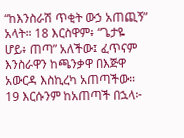“ከእንስራሽ ጥቂት ውኃ አጠጪኝ” አላት። 18 እርስዋም፥ “ጌታዬ ሆይ፥ ጠጣ” አለችው፤ ፈጥናም እንስራዋን ከጫንቃዋ በእጅዋ አውርዳ እስኪረካ አጠጣችው። 19 እርሱንም ከአጠጣች በኋላ፦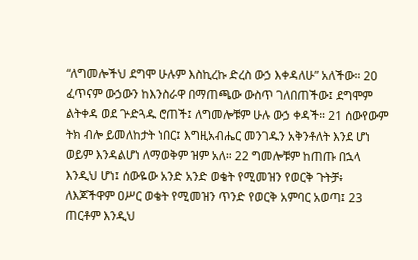“ለግመሎችህ ደግሞ ሁሉም እስኪረኩ ድረስ ውኃ እቀዳለሁ” አለችው። 20 ፈጥናም ውኃውን ከእንስራዋ በማጠጫው ውስጥ ገለበጠችው፤ ደግሞም ልትቀዳ ወደ ጕድጓዱ ሮጠች፤ ለግመሎቹም ሁሉ ውኃ ቀዳች። 21 ሰውየውም ትክ ብሎ ይመለከታት ነበር፤ እግዚአብሔር መንገዱን አቅንቶለት እንደ ሆነ ወይም እንዳልሆነ ለማወቅም ዝም አለ። 22 ግመሎቹም ከጠጡ በኋላ እንዲህ ሆነ፤ ሰውዬው አንድ አንድ ወቄት የሚመዝን የወርቅ ጉትቻ፥ ለእጆችዋም ዐሥር ወቄት የሚመዝን ጥንድ የወርቅ አምባር አወጣ፤ 23 ጠርቶም እንዲህ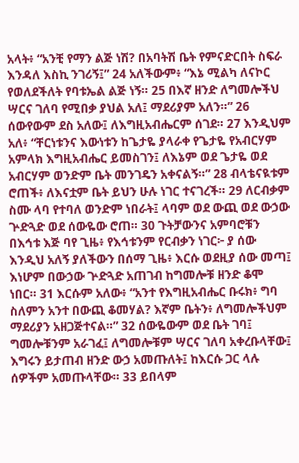አላት፥ “አንቺ የማን ልጅ ነሽ? በአባትሽ ቤት የምናድርበት ስፍራ እንዳለ እስኪ ንገሪኝ፤” 24 አለችውም፥ “እኔ ሚልካ ለናኮር የወለደችለት የባቱኤል ልጅ ነኝ። 25 በእኛ ዘንድ ለግመሎችህ ሣርና ገለባ የሚበቃ ያህል አለ፤ ማደሪያም አለን።” 26 ሰውየውም ደስ አለው፤ ለእግዚአብሔርም ሰገደ። 27 እንዲህም አለ፥ “ቸርነቱንና እውነቱን ከጌታዬ ያላራቀ የጌታዬ የአብርሃም አምላክ እግዚአብሔር ይመስገን፤ ለእኔም ወደ ጌታዬ ወደ አብርሃም ወንድም ቤት መንገዴን አቀናልኝ።” 28 ብላቴናዪቱም ሮጠች፥ ለእናቷም ቤት ይህን ሁሉ ነገር ተናገረች። 29 ለርብቃም ስሙ ላባ የተባለ ወንድም ነበራት፤ ላባም ወደ ውጪ ወደ ውኃው ጕድጓድ ወደ ሰውዬው ሮጠ። 30 ጉትቻውንና አምባሮቹን በእኅቱ እጅ ባየ ጊዜ፥ የእኅቱንም የርብቃን ነገር፦ ያ ሰው እንዲህ አለኝ ያለችውን በሰማ ጊዜ፥ እርሱ ወደዚያ ሰው መጣ፤ እነሆም በውኃው ጕድጓድ አጠገብ ከግመሎቹ ዘንድ ቆሞ ነበር። 31 እርሱም አለው፥ “አንተ የእግዚአብሔር ቡሩክ፥ ግባ ስለምን አንተ በውጪ ቆመሃል? እኛም ቤትን፥ ለግመሎችህም ማደሪያን አዘጋጅተናል።” 32 ሰውዬውም ወደ ቤት ገባ፤ ግመሎቹንም አራገፈ፤ ለግመሎቹም ሣርና ገለባ አቀረቡላቸው፤ እግሩን ይታጠብ ዘንድ ውኃ አመጡለት፤ ከእርሱ ጋር ላሉ ሰዎችም አመጡላቸው። 33 ይበላም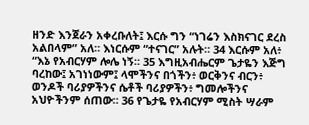ዘንድ እንጀራን አቀረቡለት፤ እርሱ ግን “ነገሬን እስክናገር ደረስ አልበላም” አለ። እነርሱም “ተናገር” አሉት። 34 እርሱም አለ፥ “እኔ የአብርሃም ሎሌ ነኝ። 35 እግዚአብሔርም ጌታዬን እጅግ ባረከው፤ አገነነውም፤ ላሞችንና በጎችን፥ ወርቅንና ብርን፥ ወንዶች ባሪያዎችንና ሴቶች ባሪያዎችን፥ ግመሎችንና አህዮችንም ሰጠው። 36 የጌታዬ የአብርሃም ሚስት ሣራም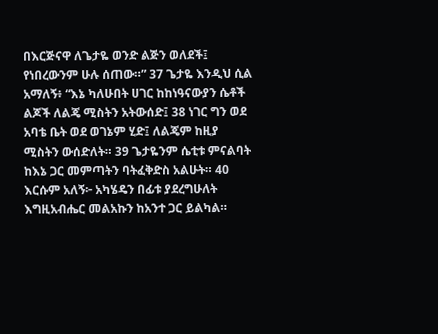በእርጅናዋ ለጌታዬ ወንድ ልጅን ወለደች፤ የነበረውንም ሁሉ ሰጠው።” 37 ጌታዬ እንዲህ ሲል አማለኝ፥ “እኔ ካለሁበት ሀገር ከከነዓናውያን ሴቶች ልጆች ለልጄ ሚስትን አትውሰድ፤ 38 ነገር ግን ወደ አባቴ ቤት ወደ ወገኔም ሂድ፤ ለልጄም ከዚያ ሚስትን ውሰድለት። 39 ጌታዬንም ሴቲቱ ምናልባት ከእኔ ጋር መምጣትን ባትፈቅድስ አልሁት። 40 እርሱም አለኝ፦ አካሄዴን በፊቱ ያደረግሁለት እግዚአብሔር መልአኩን ከአንተ ጋር ይልካል።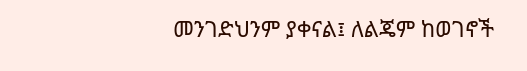መንገድህንም ያቀናል፤ ለልጄም ከወገኖች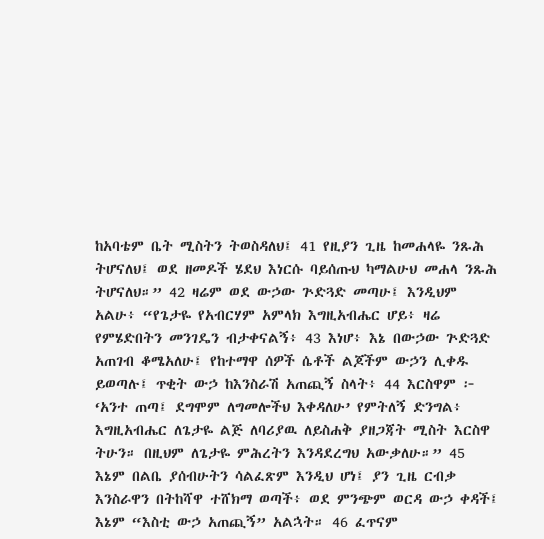ከአባቴም ቤት ሚስትን ትወስዳለህ፤ 41 የዚያን ጊዜ ከመሐላዬ ንጹሕ ትሆናለህ፤ ወደ ዘመዶች ሄደህ እነርሱ ባይሰጡህ ካማልሁህ መሐላ ንጹሕ ትሆናለህ።” 42 ዛሬም ወደ ውኃው ጕድጓድ መጣሁ፤ እንዲህም አልሁ፥ “የጌታዬ የአብርሃም አምላክ እግዚአብሔር ሆይ፥ ዛሬ የምሄድበትን መንገዴን ብታቀናልኝ፥ 43 እነሆ፥ እኔ በውኃው ጕድጓድ አጠገብ ቆሜአለሁ፤ የከተማዋ ሰዎች ሴቶች ልጆችም ውኃን ሊቀዱ ይወጣሉ፤ ጥቂት ውኃ ከእንስራሽ አጠጪኝ ስላት፥ 44 እርስዋም ፦ ‘አንተ ጠጣ፤ ደግሞም ለግመሎችህ እቀዳለሁ’ የምትለኝ ድንግል፥ እግዚአብሔር ለጌታዬ ልጅ ለባሪያዉ ለይስሐቅ ያዘጋጃት ሚስት እርስዋ ትሁን። በዚህም ለጌታዬ ምሕረትን እንዳደረግህ አውቃለሁ።” 45 እኔም በልቤ ያሰብሁትን ሳልፈጽም እንዲህ ሆነ፤ ያን ጊዜ ርብቃ እንስራዋን በትከሻዋ ተሸክማ ወጣች፥ ወደ ምንጭም ወርዳ ውኃ ቀዳች፤ እኔም “እስቲ ውኃ አጠጪኝ” አልኋት። 46 ፈጥናም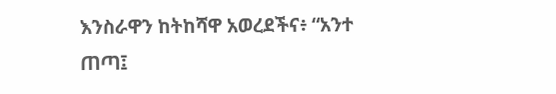እንስራዋን ከትከሻዋ አወረደችና፥ “አንተ ጠጣ፤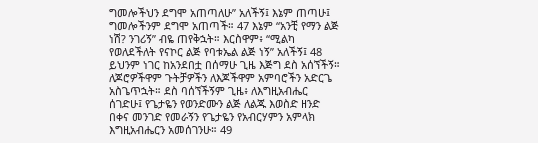ግመሎችህን ደግሞ አጠጣለሁ” አለችኝ፤ እኔም ጠጣሁ፤ ግመሎችንም ደግሞ አጠጣች። 47 እኔም “አንቺ የማን ልጅ ነሽ? ንገሪኝ” ብዬ ጠየቅኋት። እርስዋም፥ “ሚልካ የወለደችለት የናኮር ልጅ የባቱኤል ልጅ ነኝ” አለችኝ፤ 48 ይህንም ነገር ከአንደበቷ በሰማሁ ጊዜ እጅግ ደስ አሰኘችኝ። ለጆሮዎችዋም ጉትቻዎችን ለእጆችዋም አምባሮችን አድርጌ አስጌጥኋት። ደስ ባሰኘችኝም ጊዜ፥ ለእግዚአብሔር ሰገድሁ፤ የጌታዬን የወንድሙን ልጅ ለልጁ እወስድ ዘንድ በቀና መንገድ የመራኝን የጌታዬን የአብርሃምን አምላክ እግዚአብሔርን አመሰገንሁ። 49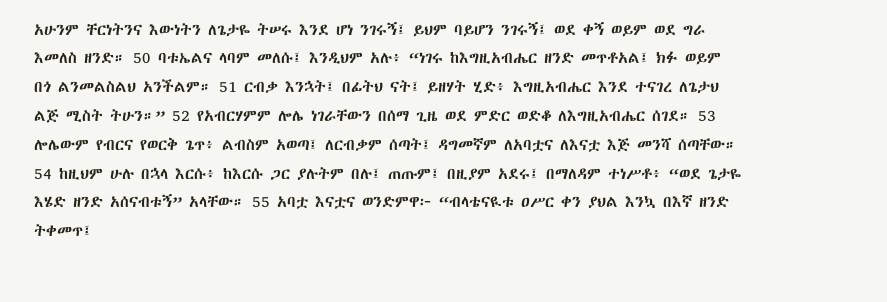አሁንም ቸርነትንና እውነትን ለጌታዬ ትሠሩ እንደ ሆነ ንገሩኝ፤ ይህም ባይሆን ንገሩኝ፤ ወደ ቀኝ ወይም ወደ ግራ እመለስ ዘንድ። 50 ባቱኤልና ላባም መለሱ፤ እንዲህም አሉ፥ “ነገሩ ከእግዚአብሔር ዘንድ መጥቶአል፤ ክፉ ወይም በጎ ልንመልስልህ አንችልም። 51 ርብቃ እንኋት፤ በፊትህ ናት፤ ይዘሃት ሂድ፥ እግዚአብሔር እንደ ተናገረ ለጌታህ ልጅ ሚስት ትሁን።” 52 የአብርሃምም ሎሌ ነገራቸውን በሰማ ጊዜ ወደ ምድር ወድቆ ለእግዚአብሔር ሰገደ። 53 ሎሌውም የብርና የወርቅ ጌጥ፥ ልብስም አወጣ፤ ለርብቃም ሰጣት፤ ዳግመኛም ለአባቷና ለእናቷ እጅ መንሻ ሰጣቸው። 54 ከዚህም ሁሉ በኋላ እርሱ፥ ከእርሱ ጋር ያሉትም በሉ፤ ጠጡም፤ በዚያም አደሩ፤ በማለዳም ተነሥቶ፥ “ወደ ጌታዬ እሄድ ዘንድ አሰናብቱኝ” አላቸው። 55 አባቷ እናቷና ወንድምዋ፦ “ብላቴናዪቱ ዐሥር ቀን ያህል እንኳ በእኛ ዘንድ ትቀመጥ፤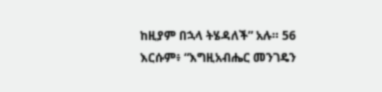ከዚያም በኋላ ትሄዳለች” አሉ። 56 እርሱም፥ “እግዚአብሔር መንገዴን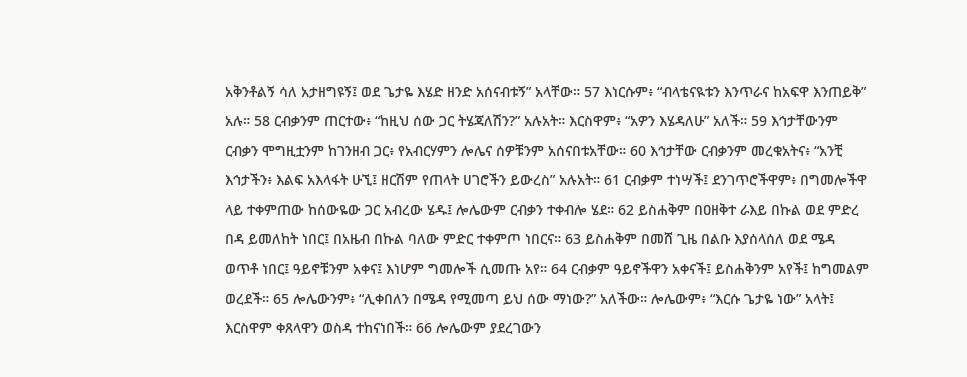አቅንቶልኝ ሳለ አታዘግዩኝ፤ ወደ ጌታዬ እሄድ ዘንድ አሰናብቱኝ” አላቸው። 57 እነርሱም፥ “ብላቴናዪቱን እንጥራና ከአፍዋ እንጠይቅ” አሉ። 58 ርብቃንም ጠርተው፥ “ከዚህ ሰው ጋር ትሄጃለሽን?” አሉአት። እርስዋም፥ “አዎን እሄዳለሁ” አለች። 59 እኅታቸውንም ርብቃን ሞግዚቷንም ከገንዘብ ጋር፥ የአብርሃምን ሎሌና ሰዎቹንም አሰናበቱአቸው። 60 እኅታቸው ርብቃንም መረቁአትና፥ “አንቺ እኅታችን፥ እልፍ አእላፋት ሁኚ፤ ዘርሽም የጠላት ሀገሮችን ይውረስ” አሉአት። 61 ርብቃም ተነሣች፤ ደንገጥሮችዋም፥ በግመሎችዋ ላይ ተቀምጠው ከሰውዬው ጋር አብረው ሄዱ፤ ሎሌውም ርብቃን ተቀብሎ ሄደ። 62 ይስሐቅም በዐዘቅተ ራእይ በኩል ወደ ምድረ በዳ ይመለከት ነበር፤ በአዜብ በኩል ባለው ምድር ተቀምጦ ነበርና። 63 ይስሐቅም በመሸ ጊዜ በልቡ እያሰላሰለ ወደ ሜዳ ወጥቶ ነበር፤ ዓይኖቹንም አቀና፤ እነሆም ግመሎች ሲመጡ አየ። 64 ርብቃም ዓይኖችዋን አቀናች፤ ይስሐቅንም አየች፤ ከግመልም ወረደች። 65 ሎሌውንም፥ “ሊቀበለን በሜዳ የሚመጣ ይህ ሰው ማነው?” አለችው። ሎሌውም፥ “እርሱ ጌታዬ ነው” አላት፤ እርስዋም ቀጸላዋን ወስዳ ተከናነበች። 66 ሎሌውም ያደረገውን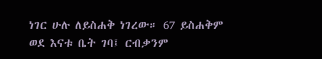ነገር ሁሉ ለይስሐቅ ነገረው። 67 ይስሐቅም ወደ እናቱ ቤት ገባ፤ ርብቃንም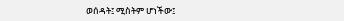ወሰዳት፤ ሚስትም ሆነችው፤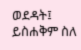ወደዳት፤ ይስሐቅም ስለ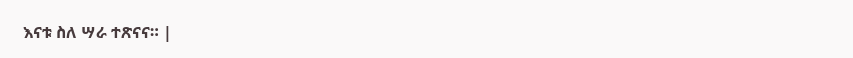እናቱ ስለ ሣራ ተጽናና። |